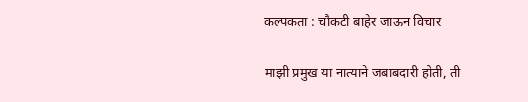कल्पकता : चौकटी बाहेर जाऊन विचार

माझी प्रमुख या नात्याने जबाबदारी होती, ती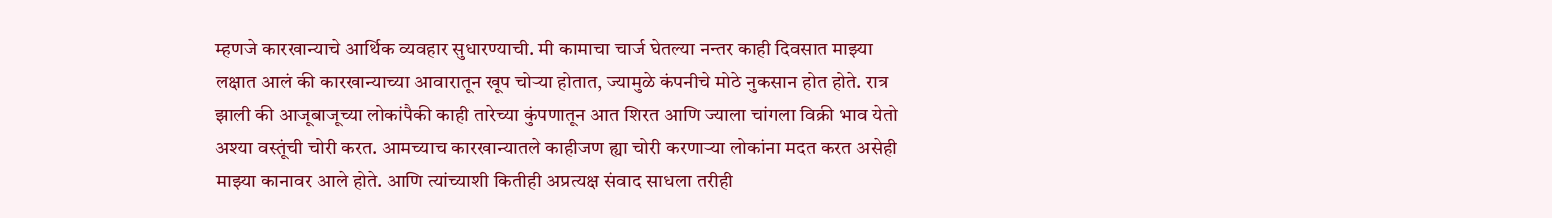म्हणजे कारखान्याचे आर्थिक व्यवहार सुधारण्याची. मी कामाचा चार्ज घेतल्या नन्तर काही दिवसात माझ्या लक्षात आलं की कारखान्याच्या आवारातून खूप चोऱ्या होतात, ज्यामुळे कंपनीचे मोठे नुकसान होत होते. रात्र झाली की आजूबाजूच्या लोकांपैकी काही तारेच्या कुंपणातून आत शिरत आणि ज्याला चांगला विक्री भाव येतो अश्या वस्तूंची चोरी करत. आमच्याच कारखान्यातले काहीजण ह्या चोरी करणाऱ्या लोकांना मदत करत असेही माझ्या कानावर आले होते. आणि त्यांच्याशी कितीही अप्रत्यक्ष संवाद साधला तरीही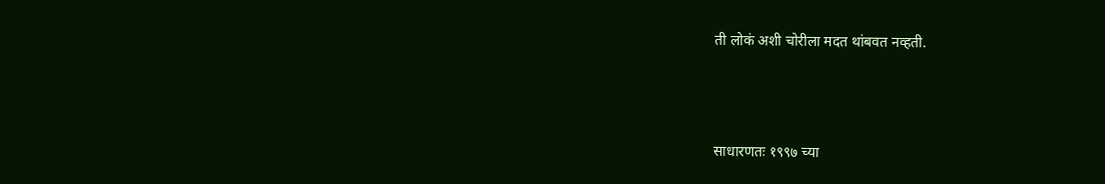ती लोकं अशी चोरीला मदत थांबवत नव्हती.



साधारणतः १९९७ च्या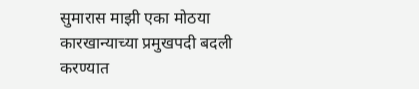सुमारास माझी एका मोठया कारखान्याच्या प्रमुखपदी बदली करण्यात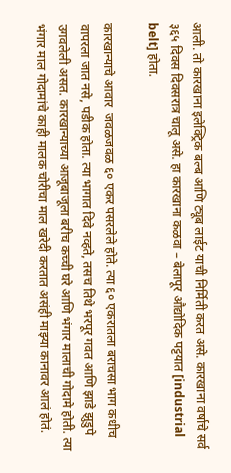आली. तो कारखाना इलेक्ट्रिक बल्ब आणि ट्यूब लाईट याची निर्मिती करत असे. कारखाना वर्षाचे सर्व ३६५ दिवस दिवसरात्र चालू असे. हा कारखाना कळवा – बेलापूर औद्योदिक पट्टयात [industrial belt] होता.

कारखान्याचे आवार  जवळजवळ ६० एकर पसरलेले होते. त्या ६० एकरातला बराचसा भाग कधीच वापरला जात नसे, पडीक होता. त्या भागात दिवे नव्हते, तसच तिथे भरपूर गवत आणि झाडे झुडुपे उगवलेली असत. कारखान्याच्या आजूबाजूला बरीच कच्ची घरे आणि भंगार मालाची गोदामे होती. त्या भंगार माल गोदामांचे काही मालक चोरीचा माल खरेदी करतात असंही माझ्या कानावर आलं होतं.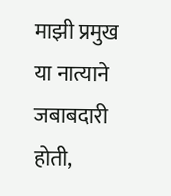माझी प्रमुख या नात्याने जबाबदारी होती,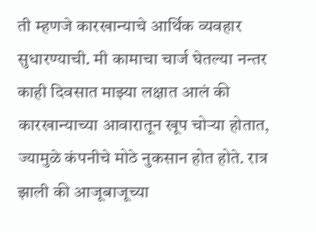ती म्हणजे कारखान्याचे आर्थिक व्यवहार सुधारण्याची. मी कामाचा चार्ज घेतल्या नन्तर काही दिवसात माझ्या लक्षात आलं की कारखान्याच्या आवारातून खूप चोऱ्या होतात, ज्यामुळे कंपनीचे मोठे नुकसान होत होते. रात्र झाली की आजूबाजूच्या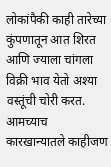लोकांपैकी काही तारेच्या कुंपणातून आत शिरत आणि ज्याला चांगला विक्री भाव येतो अश्या वस्तूंची चोरी करत. आमच्याच कारखान्यातले काहीजण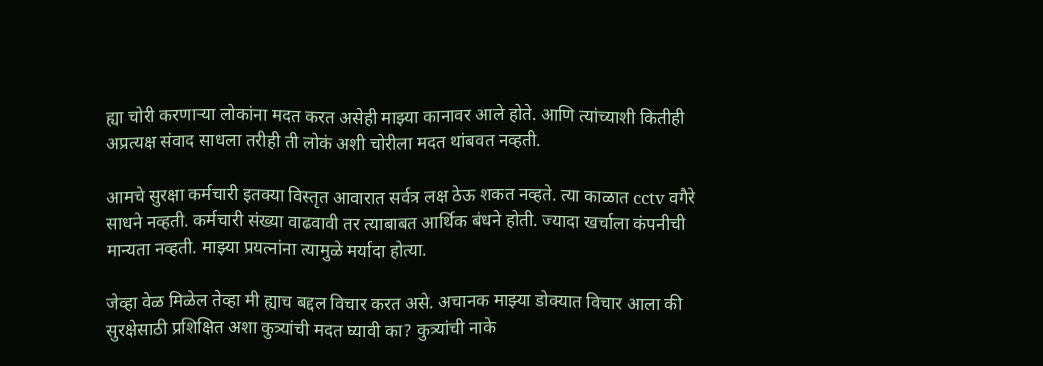ह्या चोरी करणाऱ्या लोकांना मदत करत असेही माझ्या कानावर आले होते. आणि त्यांच्याशी कितीही अप्रत्यक्ष संवाद साधला तरीही ती लोकं अशी चोरीला मदत थांबवत नव्हती.

आमचे सुरक्षा कर्मचारी इतक्या विस्तृत आवारात सर्वत्र लक्ष ठेऊ शकत नव्हते. त्या काळात cctv वगैरे साधने नव्हती. कर्मचारी संख्या वाढवावी तर त्याबाबत आर्थिक बंधने होती. ज्यादा खर्चाला कंपनीची मान्यता नव्हती. माझ्या प्रयत्नांना त्यामुळे मर्यादा होत्या.

जेव्हा वेळ मिळेल तेव्हा मी ह्याच बद्दल विचार करत असे. अचानक माझ्या डोक्यात विचार आला की सुरक्षेसाठी प्रशिक्षित अशा कुत्र्यांची मदत घ्यावी का? कुत्र्यांची नाके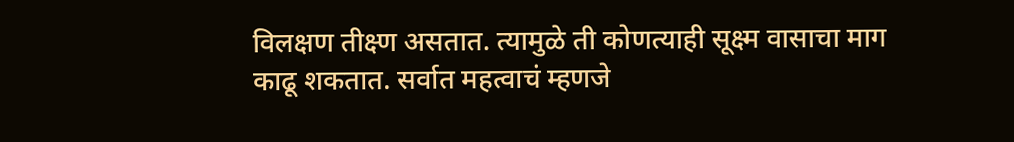विलक्षण तीक्ष्ण असतात. त्यामुळे ती कोणत्याही सूक्ष्म वासाचा माग काढू शकतात. सर्वात महत्वाचं म्हणजे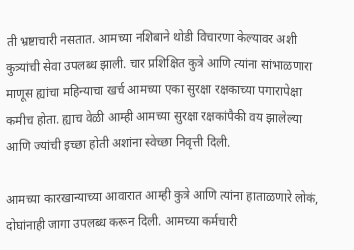ती भ्रष्टाचारी नसतात. आमच्या नशिबाने थोडी विचारणा केल्यावर अशी कुत्र्यांची सेवा उपलब्ध झाली. चार प्रशिक्षित कुत्रे आणि त्यांना सांभाळणारा माणूस ह्यांचा महिन्याचा खर्च आमच्या एका सुरक्षा रक्षकाच्या पगारापेक्षा कमीच होता. ह्याच वेळी आम्ही आमच्या सुरक्षा रक्षकांपैकी वय झालेल्या आणि ज्यांची इच्छा होती अशांना स्वेच्छा निवृत्ती दिली.

आमच्या कारखान्याच्या आवारात आम्ही कुत्रे आणि त्यांना हाताळणारे लोकं, दोघांनाही जागा उपलब्ध करून दिली. आमच्या कर्मचारी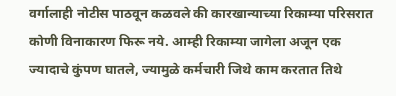वर्गालाही नोटीस पाठवून कळवले की कारखान्याच्या रिकाम्या परिसरात कोणी विनाकारण फिरू नये. आम्ही रिकाम्या जागेला अजून एक ज्यादाचे कुंपण घातले, ज्यामुळे कर्मचारी जिथे काम करतात तिथे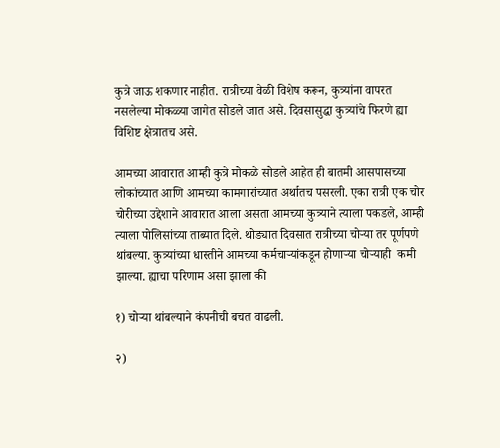कुत्रे जाऊ शकणार नाहीत. रात्रीच्या वेळी विशेष करून, कुत्र्यांना वापरत नसलेल्या मोकळ्या जागेत सोडले जात असे. दिवसासुद्धा कुत्र्यांचे फिरणे ह्या विशिष्ट क्षेत्रातच असे.

आमच्या आवारात आम्ही कुत्रे मोकळे सोडले आहेत ही बातमी आसपासच्या लोकांच्यात आणि आमच्या कामगारांच्यात अर्थातच पसरली. एका रात्री एक चोर चोरीच्या उद्देशाने आवारात आला असता आमच्या कुत्र्याने त्याला पकडले, आम्ही त्याला पोलिसांच्या ताब्यात दिले. थोड्यात दिवसात रात्रीच्या चोऱ्या तर पूर्णपणे थांबल्या. कुत्र्यांच्या धास्तीने आमच्या कर्मचाऱ्यांकडून होणाऱ्या चोऱ्याही  कमी झाल्या. ह्याचा परिणाम असा झाला की

१) चोऱ्या थांबल्याने कंपनीची बचत वाढली.

२)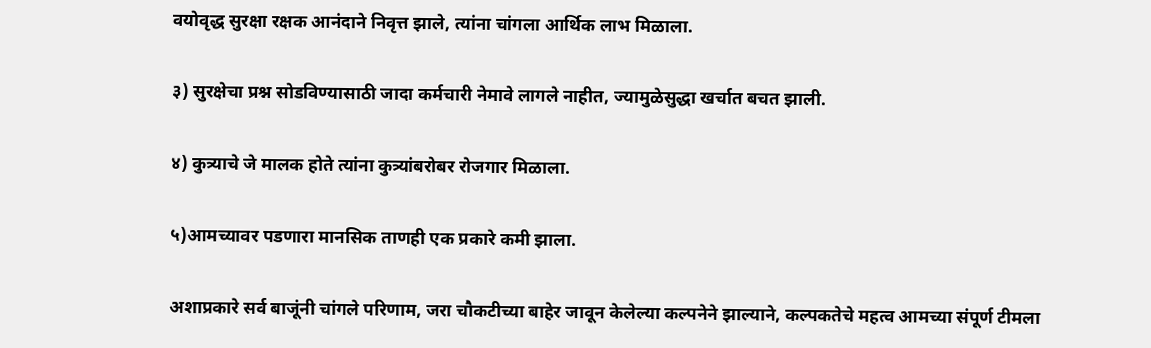वयोवृद्ध सुरक्षा रक्षक आनंदाने निवृत्त झाले, त्यांना चांगला आर्थिक लाभ मिळाला.

३) सुरक्षेचा प्रश्न सोडविण्यासाठी जादा कर्मचारी नेमावे लागले नाहीत, ज्यामुळेसुद्धा खर्चात बचत झाली.

४) कुत्र्याचे जे मालक होते त्यांना कुत्र्यांबरोबर रोजगार मिळाला.

५)आमच्यावर पडणारा मानसिक ताणही एक प्रकारे कमी झाला.

अशाप्रकारे सर्व बाजूंनी चांगले परिणाम, जरा चौकटीच्या बाहेर जावून केलेल्या कल्पनेने झाल्याने, कल्पकतेचे महत्व आमच्या संपूर्ण टीमला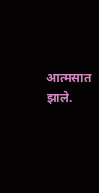आत्मसात झाले.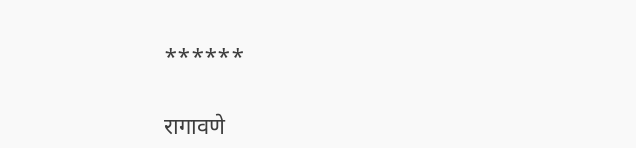******

रागावणे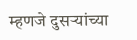म्हणजे दुसऱ्यांच्या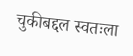चुकीबद्दल स्वतःला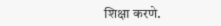शिक्षा करणे.